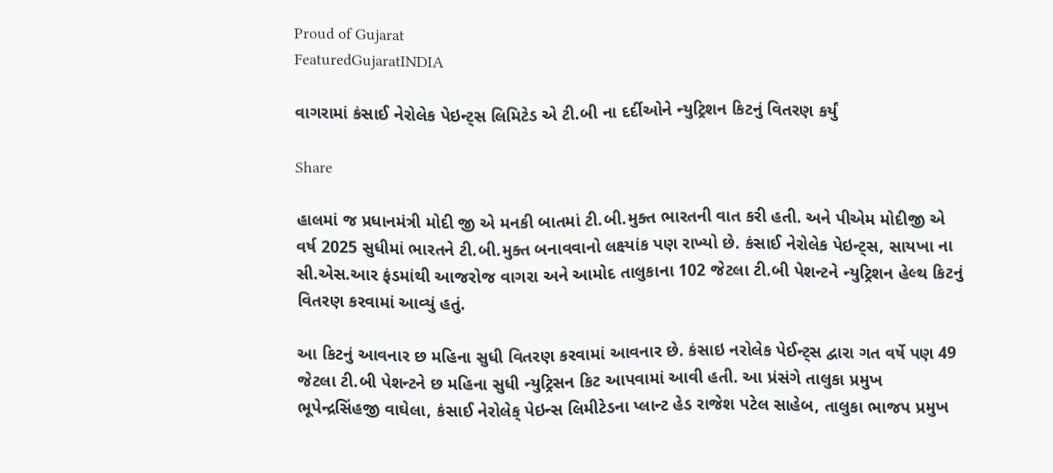Proud of Gujarat
FeaturedGujaratINDIA

વાગરામાં કંસાઈ નેરોલેક પેઇન્ટ્સ લિમિટેડ એ ટી.બી ના દર્દીઓને ન્યુટ્રિશન કિટનું વિતરણ કર્યું

Share

હાલમાં જ પ્રધાનમંત્રી મોદી જી એ મનકી બાતમાં ટી.બી.મુક્ત ભારતની વાત કરી હતી. અને પીએમ મોદીજી એ વર્ષ 2025 સુધીમાં ભારતને ટી.બી.મુક્ત બનાવવાનો લક્ષ્યાંક પણ રાખ્યો છે. કંસાઈ નેરોલેક પેઇન્ટ્સ, સાયખા ના સી.એસ.આર ફંડમાંથી આજરોજ વાગરા અને આમોદ તાલુકાના 102 જેટલા ટી.બી પેશન્ટને ન્યુટ્રિશન હેલ્થ કિટનું વિતરણ કરવામાં આવ્યું હતું.

આ કિટનું આવનાર છ મહિના સુધી વિતરણ કરવામાં આવનાર છે. કંસાઇ નરોલેક પેઈન્ટ્સ દ્વારા ગત વર્ષે પણ 49 જેટલા ટી.બી પેશન્ટને છ મહિના સુધી ન્યુટ્રિસન કિટ આપવામાં આવી હતી. આ પ્રંસંગે તાલુકા પ્રમુખ ભૂપેન્દ્રસિંહજી વાઘેલા, કંસાઈ નેરોલેક્ પેઇન્સ લિમીટેડના પ્લાન્ટ હેડ રાજેશ પટેલ સાહેબ, તાલુકા ભાજપ પ્રમુખ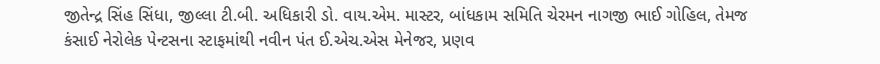જીતેન્દ્ર સિંહ સિંધા, જીલ્લા ટી.બી. અધિકારી ડો. વાય.એમ. માસ્ટર, બાંધકામ સમિતિ ચેરમન નાગજી ભાઈ ગોહિલ, તેમજ કંસાઈ નેરોલેક પેન્ટસના સ્ટાફમાંથી નવીન પંત ઈ.એચ.એસ મેનેજર, પ્રણવ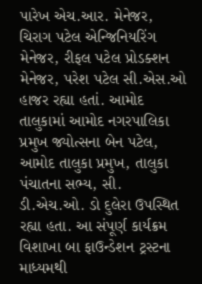પારેખ એચ.આર. મેનેજર, ચિરાગ પટેલ એન્જિનિયરિંગ મેનેજર, રીફલ પટેલ પ્રોડક્શન મેનેજર, પરેશ પટેલ સી.એસ.ઓ હાજર રહ્યા હતાં. આમોદ તાલુકામાં આમોદ નગરપાલિકા પ્રમુખ જ્યોત્સના બેન પટેલ, આમોદ તાલુકા પ્રમુખ, તાલુકા પંચાતના સભ્ય, સી. ડી.એચ.ઓ. ડો દુલેરા ઉપસ્થિત રહ્યા હતા. આ સંપૂર્ણ કાર્યક્રમ વિશાખા બા ફાઉન્ડેશન ટ્રસ્ટના માધ્યમથી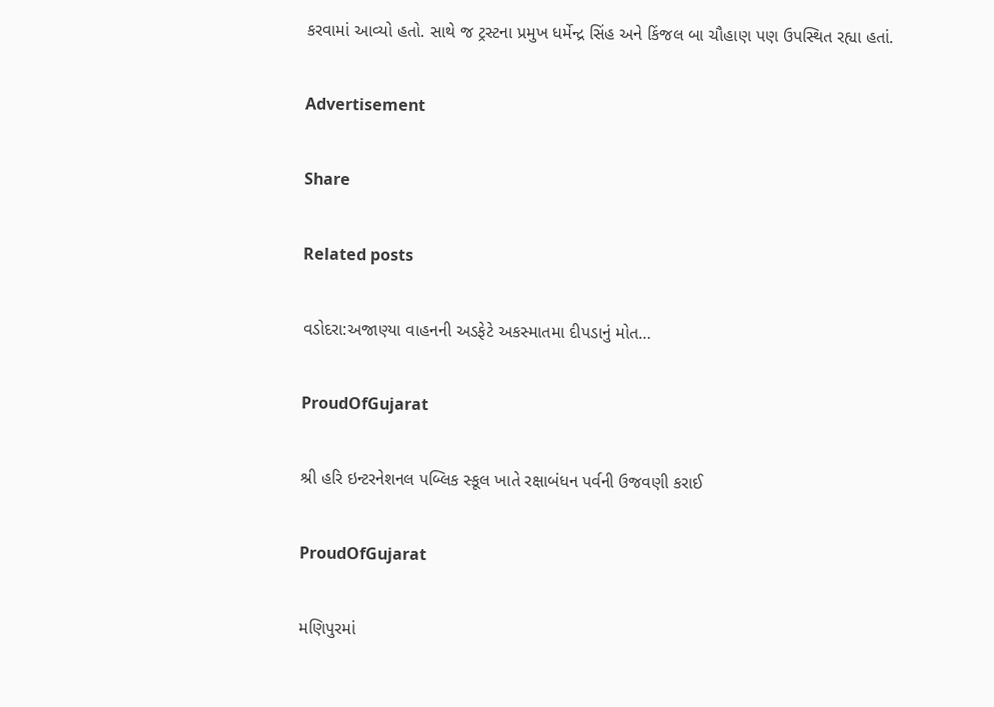કરવામાં આવ્યો હતો. સાથે જ ટ્રસ્ટના પ્રમુખ ધર્મેન્દ્ર સિંહ અને કિંજલ બા ચૌહાણ પણ ઉપસ્થિત રહ્યા હતાં.

Advertisement

Share

Related posts

વડોદરા:અજાણ્યા વાહનની અડફેટે અકસ્માતમા દીપડાનું મોત…

ProudOfGujarat

શ્રી હરિ ઇન્ટરનેશનલ પબ્લિક સ્કૂલ ખાતે રક્ષાબંધન પર્વની ઉજવણી કરાઈ

ProudOfGujarat

મણિપુરમાં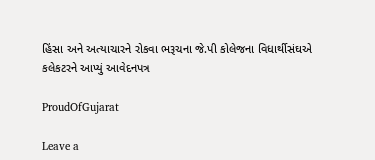હિંસા અને અત્યાચારને રોકવા ભરૂચના જે.પી કોલેજના વિધાર્થીસંઘએ કલેકટરને આપ્યું આવેદનપત્ર

ProudOfGujarat

Leave a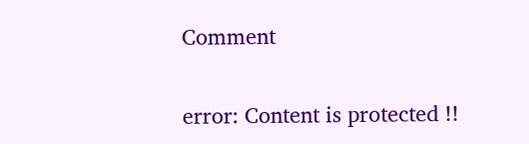Comment

error: Content is protected !!